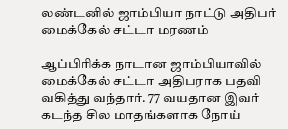லண்டனில் ஜாம்பியா நாட்டு அதிபர் மைக்கேல் சட்டா மரணம்

ஆப்பிரிக்க நாடான ஜாம்பியாவில் மைக்கேல் சட்டா அதிபராக பதவி வகித்து வந்தார். 77 வயதான இவர் கடந்த சில மாதங்களாக நோய்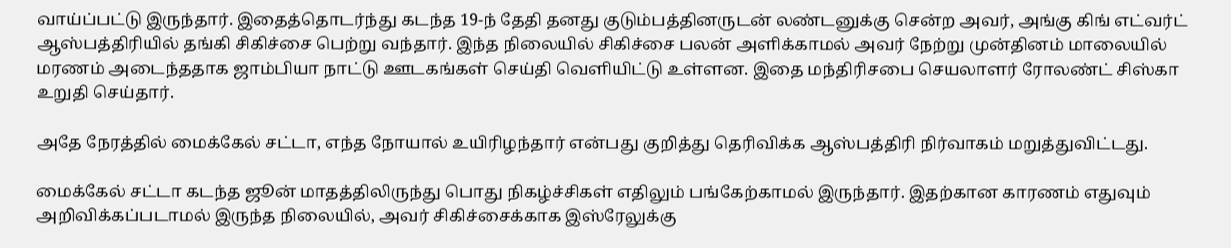வாய்ப்பட்டு இருந்தார். இதைத்தொடர்ந்து கடந்த 19-ந் தேதி தனது குடும்பத்தினருடன் லண்டனுக்கு சென்ற அவர், அங்கு கிங் எட்வர்ட் ஆஸ்பத்திரியில் தங்கி சிகிச்சை பெற்று வந்தார். இந்த நிலையில் சிகிச்சை பலன் அளிக்காமல் அவர் நேற்று முன்தினம் மாலையில் மரணம் அடைந்ததாக ஜாம்பியா நாட்டு ஊடகங்கள் செய்தி வெளியிட்டு உள்ளன. இதை மந்திரிசபை செயலாளர் ரோலண்ட் சிஸ்கா உறுதி செய்தார்.

அதே நேரத்தில் மைக்கேல் சட்டா, எந்த நோயால் உயிரிழந்தார் என்பது குறித்து தெரிவிக்க ஆஸ்பத்திரி நிர்வாகம் மறுத்துவிட்டது.

மைக்கேல் சட்டா கடந்த ஜூன் மாதத்திலிருந்து பொது நிகழ்ச்சிகள் எதிலும் பங்கேற்காமல் இருந்தார். இதற்கான காரணம் எதுவும் அறிவிக்கப்படாமல் இருந்த நிலையில், அவர் சிகிச்சைக்காக இஸ்ரேலுக்கு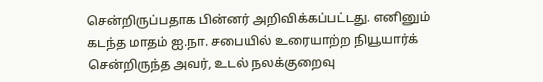சென்றிருப்பதாக பின்னர் அறிவிக்கப்பட்டது. எனினும் கடந்த மாதம் ஐ.நா. சபையில் உரையாற்ற நியூயார்க் சென்றிருந்த அவர், உடல் நலக்குறைவு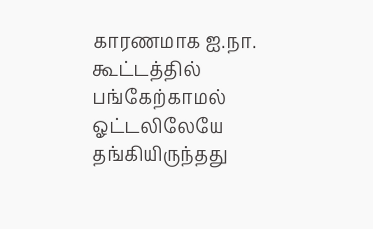காரணமாக ஐ.நா. கூட்டத்தில் பங்கேற்காமல் ஓட்டலிலேயே தங்கியிருந்தது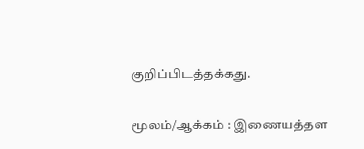குறிப்பிடத்தக்கது.

மூலம்/ஆக்கம் : இணையத்தள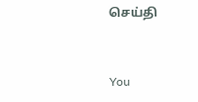செய்தி


You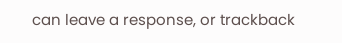can leave a response, or trackback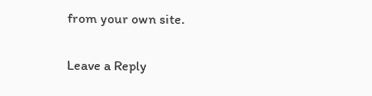from your own site.

Leave a Reply